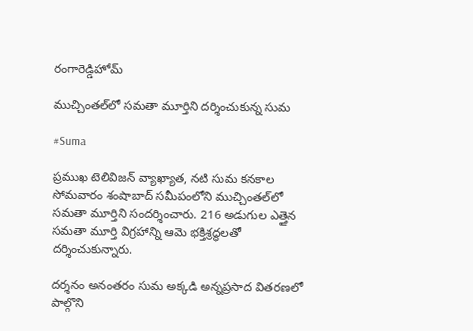రంగారెడ్డిహోమ్

ముచ్చింతల్‌లో సమతా మూర్తిని దర్శించుకున్న సుమ

#Suma

ప్రముఖ టెలివిజన్ వ్యాఖ్యాత, నటి సుమ కనకాల సోమవారం శంషాబాద్ సమీపంలోని ముచ్చింతల్‌లో సమతా మూర్తిని సందర్శించారు. 216 అడుగుల ఎత్తైన సమతా మూర్తి విగ్రహాన్ని ఆమె భక్తిశ్రద్ధలతో దర్శించుకున్నారు.

దర్శనం అనంతరం సుమ అక్కడి అన్నప్రసాద వితరణలో పాల్గొని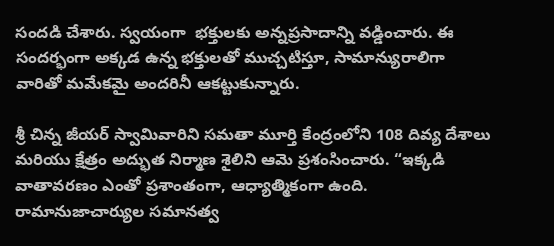సందడి చేశారు. స్వయంగా  భక్తులకు అన్నప్రసాదాన్ని వడ్డించారు. ఈ సందర్భంగా అక్కడ ఉన్న భక్తులతో ముచ్చటిస్తూ, సామాన్యురాలిగా వారితో మమేకమై అందరినీ ఆకట్టుకున్నారు.

శ్రీ చిన్న జీయర్ స్వామివారిని సమతా మూర్తి కేంద్రంలోని 108 దివ్య దేశాలు మరియు క్షేత్రం అద్భుత నిర్మాణ శైలిని ఆమె ప్రశంసించారు. “ఇక్కడి వాతావరణం ఎంతో ప్రశాంతంగా, ఆధ్యాత్మికంగా ఉంది. రామానుజాచార్యుల సమానత్వ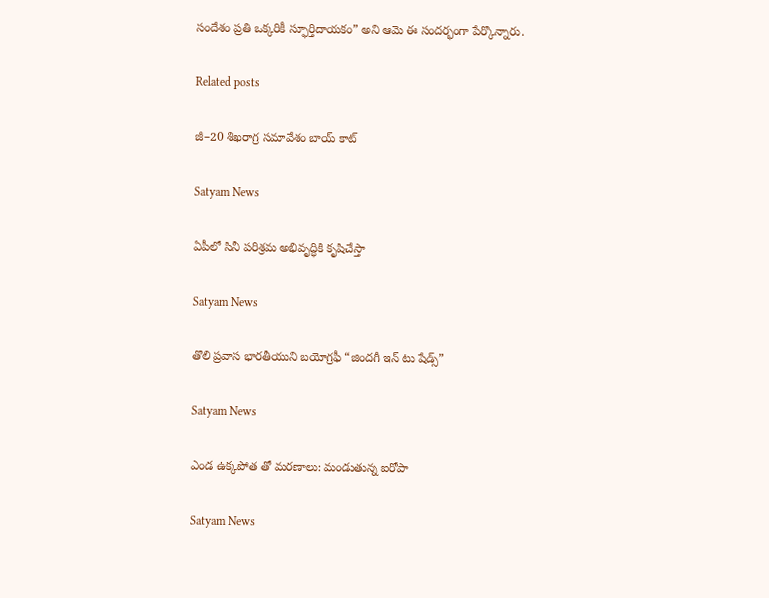సందేశం ప్రతి ఒక్కరికీ స్ఫూర్తిదాయకం” అని ఆమె ఈ సందర్భంగా పేర్కొన్నారు.

Related posts

జీ–20 శిఖరాగ్ర సమావేశం బాయ్ కాట్

Satyam News

ఏపీలో సినీ పరిశ్రమ అభివృద్ధికి కృషిచేస్తా

Satyam News

తొలి ప్రవాస భారతీయుని బయోగ్రఫీ “జిందగీ ఇన్ టు షేడ్స్”

Satyam News

ఎండ ఉక్కపోత తో మరణాలు: మండుతున్న ఐరోపా

Satyam News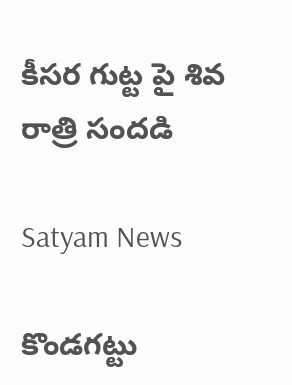కీసర గుట్ట పై శివ రాత్రి సందడి

Satyam News

కొండగట్టు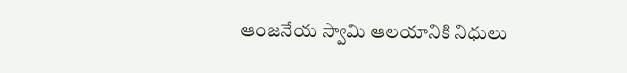ఆంజనేయ స్వామి ఆలయానికి నిధులు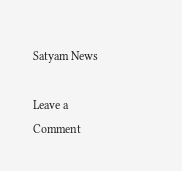Satyam News

Leave a Comment